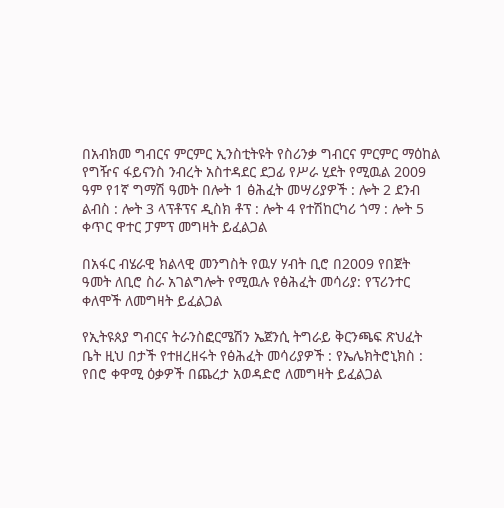በአብክመ ግብርና ምርምር ኢንስቲትዩት የስሪንቃ ግብርና ምርምር ማዕከል የግዥና ፋይናንስ ንብረት አስተዳደር ደጋፊ የሥራ ሂደት የሚዉል 2009 ዓም የ1ኛ ግማሽ ዓመት በሎት 1 ፅሕፈት መሣሪያዎች : ሎት 2 ደንብ ልብስ : ሎት 3 ላፕቶፕና ዲስክ ቶፕ : ሎት 4 የተሽከርካሪ ጎማ : ሎት 5 ቀጥር ዋተር ፓምፕ መግዛት ይፈልጋል

በአፋር ብሄራዊ ክልላዊ መንግስት የዉሃ ሃብት ቢሮ በ2009 የበጀት ዓመት ለቢሮ ስራ አገልግሎት የሚዉሉ የፅሕፈት መሳሪያ: የፕሪንተር ቀለሞች ለመግዛት ይፈልጋል

የኢትዩጰያ ግብርና ትራንስፎርሜሽን ኤጀንሲ ትግራይ ቅርንጫፍ ጽህፈት ቤት ዚህ በታች የተዘረዘሩት የፅሕፈት መሳሪያዎች : የኤሌክትሮኒክስ : የበሮ ቀዋሚ ዕቃዎች በጨረታ አወዳድሮ ለመግዛት ይፈልጋል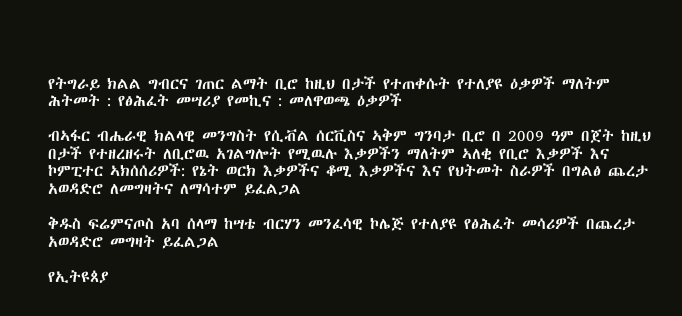የትግራይ ክልል ግብርና ገጠር ልማት ቢሮ ከዚህ በታች የተጠቀሱት የተለያዩ ዕቃዎች ማለትም ሕትመት : የፅሕፈት መሣሪያ የመኪና : መለዋወጫ ዕቃዎች

ብኣፋር ብሔራዊ ክልላዊ መንግስት የሲቭል ሰርቪስና ኣቅም ግንባታ ቢሮ በ 2009 ዓም በጀት ከዚህ በታች የተዘረዘሩት ለቢሮዉ አገልግሎት የሚዉሉ እቃዎችን ማለትም ኣለቂ የቢሮ እቃዎች እና ኮምፒተር ኣክሰሰሪዎች: የኔት ወርክ እቃዎችና ቆሚ እቃዎችና እና የህትመት ስራዎች በግልፅ ጨረታ አወዳድሮ ለመግዛትና ለማሳተም ይፈልጋል

ቅዱስ ፍሬምናጦስ አባ ሰላማ ከሣቴ ብርሃን መንፈሳዊ ኮሌጅ የተለያዩ የፅሕፈት መሳሪዎች በጨረታ አወዳድሮ መግዛት ይፈልጋል

የኢትዩጰያ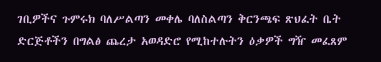ገቢዎችና ጉምሩክ ባለሥልጣን መቀሌ ባለስልጣን ቅርንጫፍ ጽህፈት ቤት ድርጅቶችን በግልፅ ጨረታ አወዳድሮ የሚከተሉትን ዕቃዎች ግዥ መፈጸም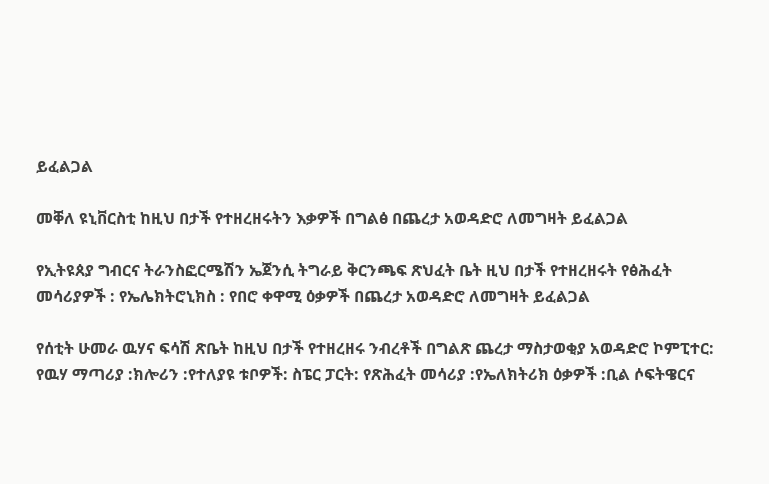ይፈልጋል

መቐለ ዩኒቨርስቲ ከዚህ በታች የተዘረዘሩትን እቃዎች በግልፅ በጨረታ አወዳድሮ ለመግዛት ይፈልጋል

የኢትዩጰያ ግብርና ትራንስፎርሜሽን ኤጀንሲ ትግራይ ቅርንጫፍ ጽህፈት ቤት ዚህ በታች የተዘረዘሩት የፅሕፈት መሳሪያዎች : የኤሌክትሮኒክስ : የበሮ ቀዋሚ ዕቃዎች በጨረታ አወዳድሮ ለመግዛት ይፈልጋል

የሰቲት ሁመራ ዉሃና ፍሳሽ ጽቤት ከዚህ በታች የተዘረዘሩ ንብረቶች በግልጽ ጨረታ ማስታወቂያ አወዳድሮ ኮምፒተር: የዉሃ ማጣሪያ :ክሎሪን :የተለያዩ ቱቦዎች: ስፔር ፓርት: የጽሕፈት መሳሪያ :የኤለክትሪክ ዕቃዎች :ቢል ሶፍትዌርና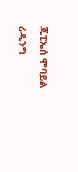ጂፒኤሰ ሞባይል ሪዲንግ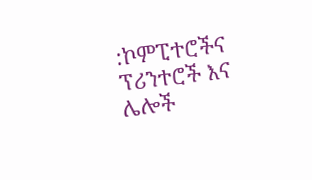:ኮምፒተሮችና ፕሪንተሮች እና ሌሎች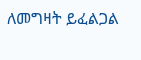ለመግዛት ይፈልጋል